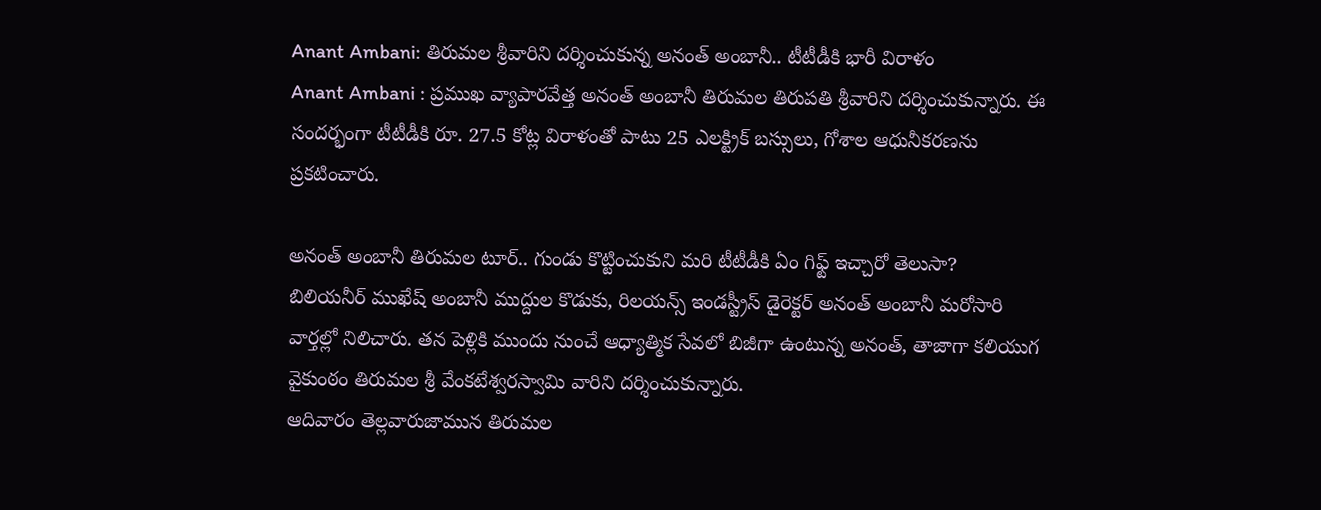Anant Ambani: తిరుమల శ్రీవారిని దర్శించుకున్న అనంత్ అంబానీ.. టీటీడీకి భారీ విరాళం
Anant Ambani : ప్రముఖ వ్యాపారవేత్త అనంత్ అంబానీ తిరుమల తిరుపతి శ్రీవారిని దర్శించుకున్నారు. ఈ సందర్భంగా టీటీడీకి రూ. 27.5 కోట్ల విరాళంతో పాటు 25 ఎలక్ట్రిక్ బస్సులు, గోశాల ఆధునీకరణను ప్రకటించారు.

అనంత్ అంబానీ తిరుమల టూర్.. గుండు కొట్టించుకుని మరి టీటీడీకి ఏం గిఫ్ట్ ఇచ్చారో తెలుసా?
బిలియనీర్ ముఖేష్ అంబానీ ముద్దుల కొడుకు, రిలయన్స్ ఇండస్ట్రీస్ డైరెక్టర్ అనంత్ అంబానీ మరోసారి వార్తల్లో నిలిచారు. తన పెళ్లికి ముందు నుంచే ఆధ్యాత్మిక సేవలో బిజీగా ఉంటున్న అనంత్, తాజాగా కలియుగ వైకుంఠం తిరుమల శ్రీ వేంకటేశ్వరస్వామి వారిని దర్శించుకున్నారు.
ఆదివారం తెల్లవారుజామున తిరుమల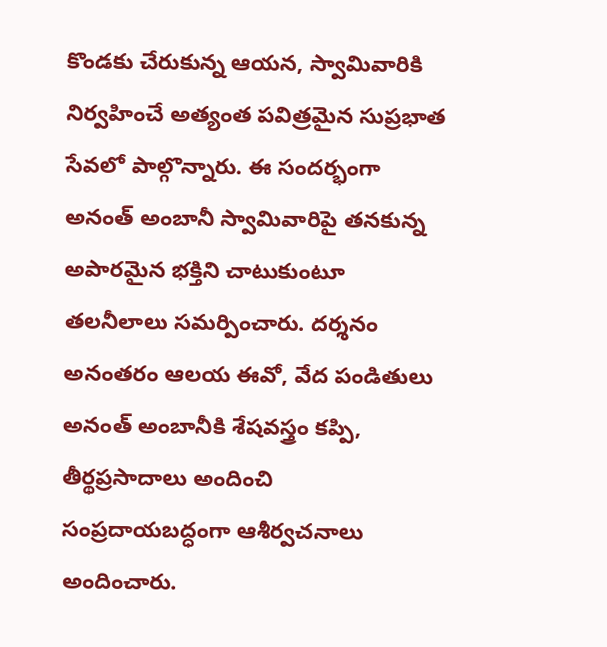కొండకు చేరుకున్న ఆయన, స్వామివారికి నిర్వహించే అత్యంత పవిత్రమైన సుప్రభాత సేవలో పాల్గొన్నారు. ఈ సందర్భంగా అనంత్ అంబానీ స్వామివారిపై తనకున్న అపారమైన భక్తిని చాటుకుంటూ తలనీలాలు సమర్పించారు. దర్శనం అనంతరం ఆలయ ఈవో, వేద పండితులు అనంత్ అంబానీకి శేషవస్త్రం కప్పి, తీర్థప్రసాదాలు అందించి సంప్రదాయబద్ధంగా ఆశీర్వచనాలు అందించారు.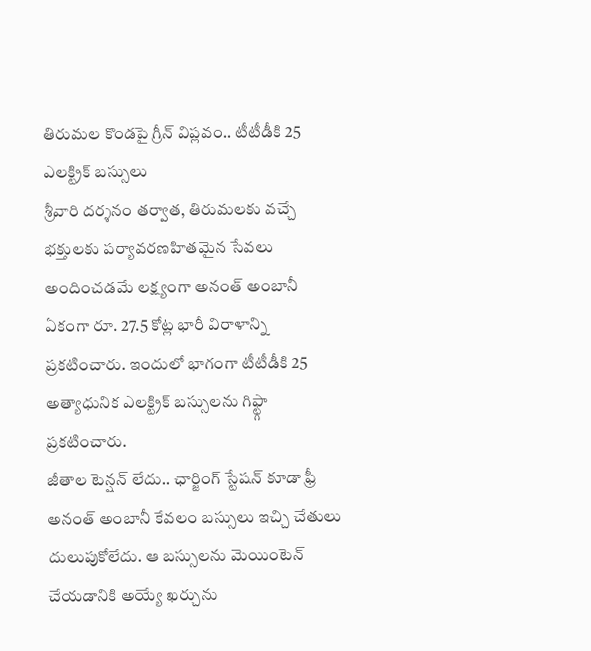తిరుమల కొండపై గ్రీన్ విప్లవం.. టీటీడీకి 25 ఎలక్ట్రిక్ బస్సులు
శ్రీవారి దర్శనం తర్వాత, తిరుమలకు వచ్చే భక్తులకు పర్యావరణహితమైన సేవలు అందించడమే లక్ష్యంగా అనంత్ అంబానీ ఏకంగా రూ. 27.5 కోట్ల భారీ విరాళాన్ని ప్రకటించారు. ఇందులో భాగంగా టీటీడీకి 25 అత్యాధునిక ఎలక్ట్రిక్ బస్సులను గిఫ్ట్గా ప్రకటించారు.
జీతాల టెన్షన్ లేదు.. ఛార్జింగ్ స్టేషన్ కూడా ఫ్రీ
అనంత్ అంబానీ కేవలం బస్సులు ఇచ్చి చేతులు దులుపుకోలేదు. ఆ బస్సులను మెయింటెన్ చేయడానికి అయ్యే ఖర్చును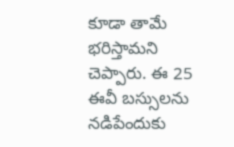కూడా తామే భరిస్తామని చెప్పారు. ఈ 25 ఈవీ బస్సులను నడిపేందుకు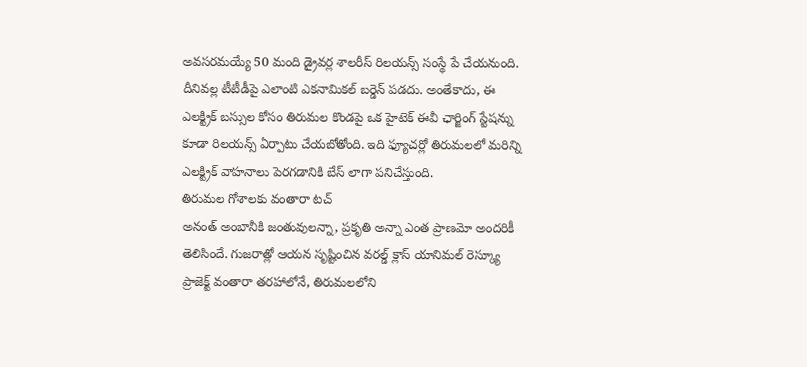అవసరమయ్యే 50 మంది డ్రైవర్ల శాలరీస్ రిలయన్స్ సంస్థే పే చేయనుంది. దీనివల్ల టీటీడీపై ఎలాంటి ఎకనామికల్ బర్డెన్ పడదు. అంతేకాదు, ఈ ఎలక్ట్రిక్ బస్సుల కోసం తిరుమల కొండపై ఒక హైటెక్ ఈవీ ఛార్జింగ్ స్టేషన్ను కూడా రిలయన్స్ ఏర్పాటు చేయబోతోంది. ఇది ఫ్యూచర్లో తిరుమలలో మరిన్ని ఎలక్ట్రిక్ వాహనాలు పెరగడానికి బేస్ లాగా పనిచేస్తుంది.
తిరుమల గోశాలకు వంతారా టచ్
అనంత్ అంబానీకి జంతువులన్నా, ప్రకృతి అన్నా ఎంత ప్రాణమో అందరికీ తెలిసిందే. గుజరాత్లో ఆయన సృష్టించిన వరల్డ్ క్లాస్ యానిమల్ రెస్క్యూ ప్రాజెక్ట్ వంతారా తరహాలోనే, తిరుమలలోని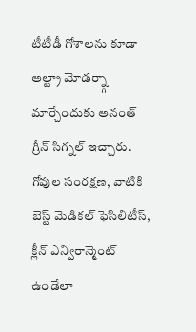టీటీడీ గోశాలను కూడా అల్ట్రా మోడర్న్గా మార్చేందుకు అనంత్ గ్రీన్ సిగ్నల్ ఇచ్చారు. గోవుల సంరక్షణ, వాటికి బెస్ట్ మెడికల్ ఫెసిలిటీస్, క్లీన్ ఎన్విరాన్మెంట్ ఉండేలా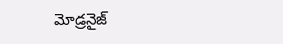మోడ్రనైజ్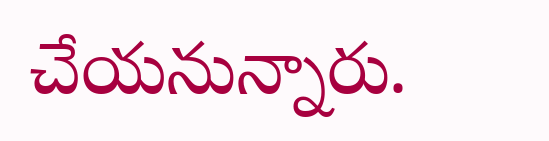చేయనున్నారు.